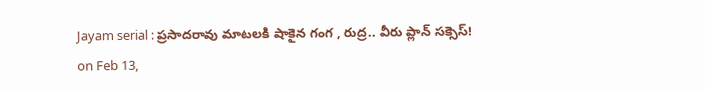Jayam serial : ప్రసాదరావు మాటలకి షాకైన గంగ , రుద్ర.. వీరు ప్లాన్ సక్సెస్!
on Feb 13,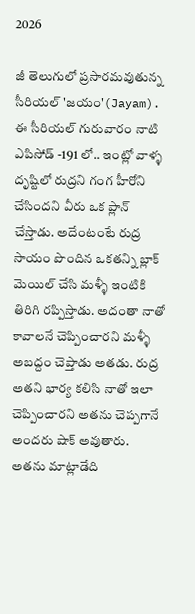2026

జీ తెలుగులో ప్రసారమవుతున్న సీరియల్ 'జయం'(Jayam). ఈ సీరియల్ గురువారం నాటి ఎపిసోడ్ -191 లో.. ఇంట్లో వాళ్ళ దృష్టిలో రుద్రని గంగ హీరోని చేసిందని వీరు ఒక ప్లాన్ చేస్తాడు. అదేంటంటే రుద్ర సాయం పొందిన ఒకతన్ని బ్లాక్ మెయిల్ చేసి మళ్ళీ ఇంటికి తిరిగి రప్పిస్తాడు. అదంతా నాతో కావాలనే చెప్పించారని మళ్ళీ అబద్దం చెప్తాడు అతడు. రుద్ర అతని భార్య కలిసి నాతో ఇలా చెప్పించారని అతను చెప్పగానే అందరు షాక్ అవుతారు.
అతను మాట్లాడేది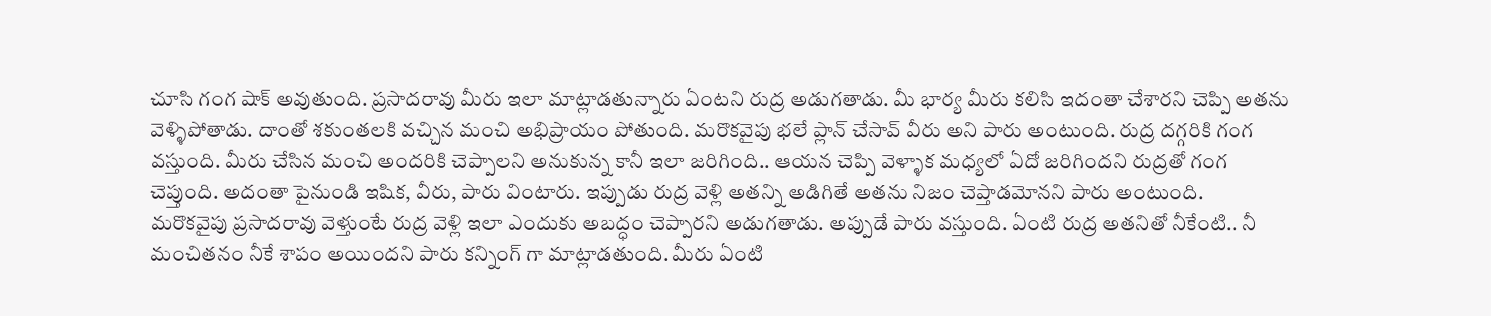చూసి గంగ షాక్ అవుతుంది. ప్రసాదరావు మీరు ఇలా మాట్లాడతున్నారు ఏంటని రుద్ర అడుగతాడు. మీ భార్య మీరు కలిసి ఇదంతా చేశారని చెప్పి అతను వెళ్ళిపోతాడు. దాంతో శకుంతలకి వచ్చిన మంచి అభిప్రాయం పోతుంది. మరొకవైపు భలే ప్లాన్ చేసావ్ వీరు అని పారు అంటుంది. రుద్ర దగ్గరికి గంగ వస్తుంది. మీరు చేసిన మంచి అందరికి చెప్పాలని అనుకున్న కానీ ఇలా జరిగింది.. ఆయన చెప్పి వెళ్ళాక మధ్యలో ఏదో జరిగిందని రుద్రతో గంగ చెప్తుంది. అదంతా పైనుండి ఇషిక, వీరు, పారు వింటారు. ఇప్పుడు రుద్ర వెళ్లి అతన్ని అడిగితే అతను నిజం చెప్తాడమోనని పారు అంటుంది.
మరొకవైపు ప్రసాదరావు వెళ్తుంటే రుద్ర వెళ్లి ఇలా ఎందుకు అబద్ధం చెప్పారని అడుగతాడు. అప్పుడే పారు వస్తుంది. ఏంటి రుద్ర అతనితో నీకేంటి.. నీ మంచితనం నీకే శాపం అయిందని పారు కన్నింగ్ గా మాట్లాడతుంది. మీరు ఏంటి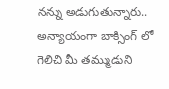నన్ను అడుగుతున్నారు.. అన్యాయంగా బాక్సింగ్ లో గెలిచి మీ తమ్ముడుని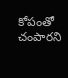కోపంతో చంపారని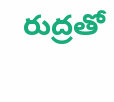రుద్రతో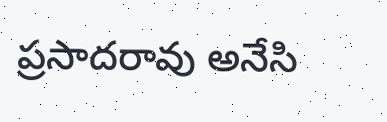ప్రసాదరావు అనేసి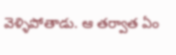వెళ్ళిపోతాడు. ఆ తర్వాత ఏం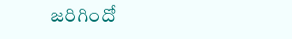జరిగిందో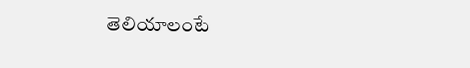తెలియాలంటే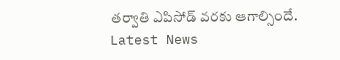తర్వాతి ఎపిసోడ్ వరకు ఆగాల్సిందే.
Latest News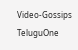Video-Gossips
TeluguOne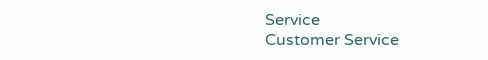Service
Customer Service